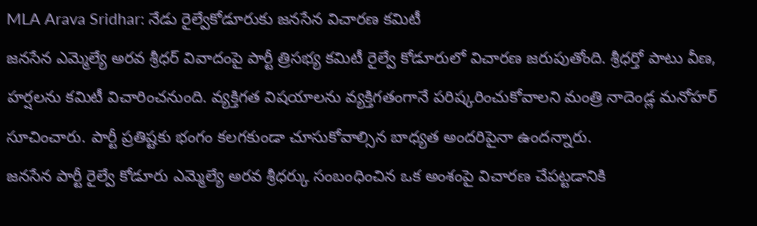MLA Arava Sridhar: నేడు రైల్వేకోడూరుకు జనసేన విచారణ కమిటీ
జనసేన ఎమ్మెల్యే అరవ శ్రీధర్ వివాదంపై పార్టీ త్రిసభ్య కమిటీ రైల్వే కోడూరులో విచారణ జరుపుతోంది. శ్రీధర్తో పాటు వీణ, హర్షలను కమిటీ విచారించనుంది. వ్యక్తిగత విషయాలను వ్యక్తిగతంగానే పరిష్కరించుకోవాలని మంత్రి నాదెండ్ల మనోహర్ సూచించారు. పార్టీ ప్రతిష్టకు భంగం కలగకుండా చూసుకోవాల్సిన బాధ్యత అందరిపైనా ఉందన్నారు.
జనసేన పార్టీ రైల్వే కోడూరు ఎమ్మెల్యే అరవ శ్రీధర్కు సంబంధించిన ఒక అంశంపై విచారణ చేపట్టడానికి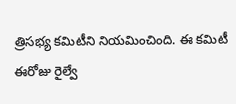త్రిసభ్య కమిటీని నియమించింది. ఈ కమిటీ ఈరోజు రైల్వే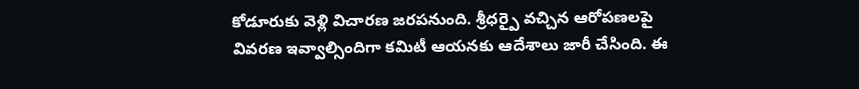కోడూరుకు వెళ్లి విచారణ జరపనుంది. శ్రీధర్పై వచ్చిన ఆరోపణలపై వివరణ ఇవ్వాల్సిందిగా కమిటీ ఆయనకు ఆదేశాలు జారీ చేసింది. ఈ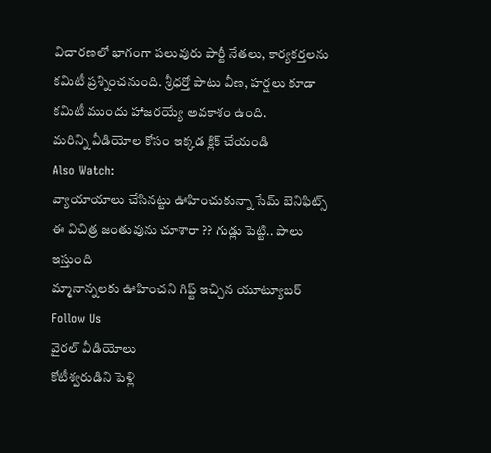విచారణలో భాగంగా పలువురు పార్టీ నేతలు, కార్యకర్తలను కమిటీ ప్రశ్నించనుంది. శ్రీధర్తో పాటు వీణ, హర్షలు కూడా కమిటీ ముందు హాజరయ్యే అవకాశం ఉంది.
మరిన్ని వీడియోల కోసం ఇక్కడ క్లిక్ చేయండి
Also Watch:
వ్యాయాయాలు చేసినట్టు ఊహించుకున్నా సేమ్ బెనిఫిట్స్
ఈ విచిత్ర జంతువును చూశారా ?? గుడ్లు పెట్టి.. పాలు ఇస్తుంది
మ్మానాన్నలకు ఊహించని గిఫ్ట్ ఇచ్చిన యూట్యూబర్
Follow Us
వైరల్ వీడియోలు
కోటీశ్వరుడిని పెళ్లి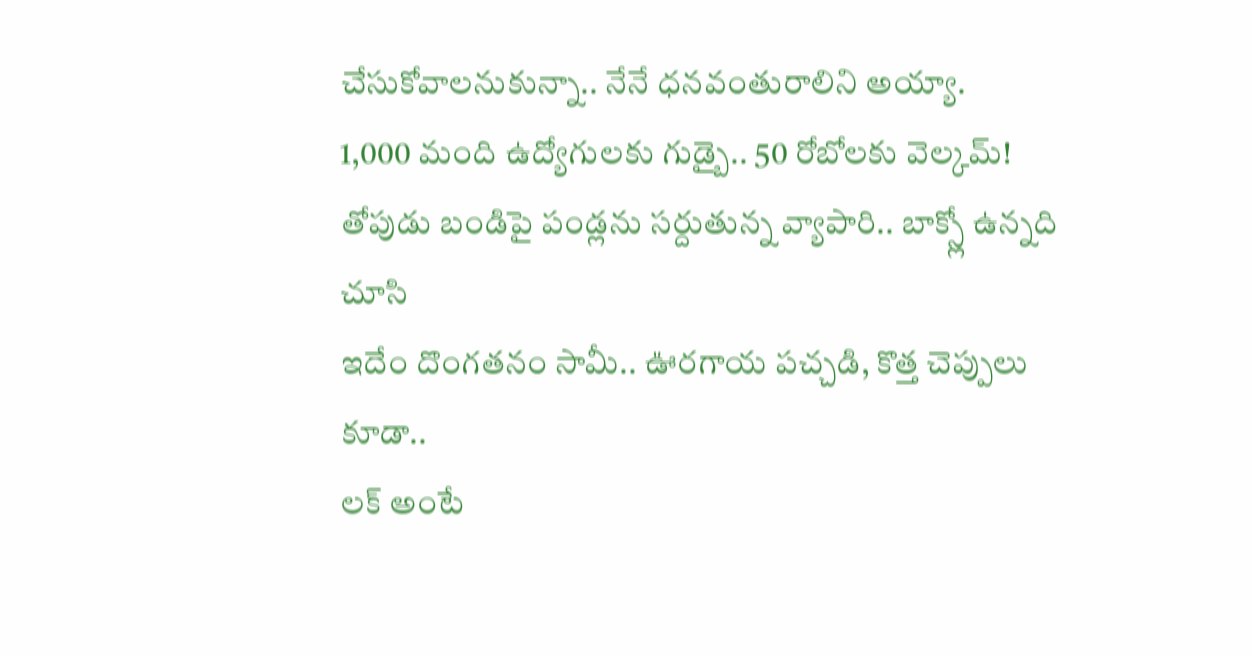చేసుకోవాలనుకున్నా.. నేనే ధనవంతురాలిని అయ్యా.
1,000 మంది ఉద్యోగులకు గుడ్బై.. 50 రోబోలకు వెల్కమ్!
తోపుడు బండిపై పండ్లను సర్దుతున్న వ్యాపారి.. బాక్స్లో ఉన్నది చూసి
ఇదేం దొంగతనం సామీ.. ఊరగాయ పచ్చడి, కొత్త చెప్పులు కూడా..
లక్ అంటే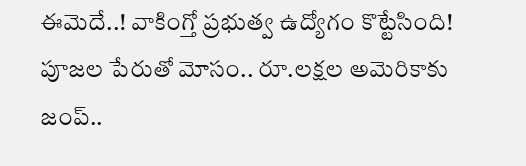ఈమెదే..! వాకింగ్తో ప్రభుత్వ ఉద్యోగం కొట్టేసింది!
పూజల పేరుతో మోసం.. రూ.లక్షల అమెరికాకు జంప్..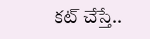కట్ చేస్తే..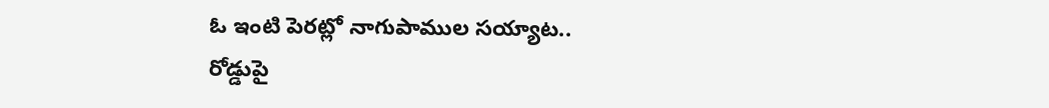ఓ ఇంటి పెరట్లో నాగుపాముల సయ్యాట..
రోడ్డుపై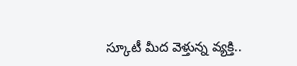స్కూటీ మీద వెళ్తున్న వ్యక్తి..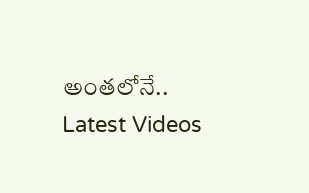అంతలోనే..
Latest Videos